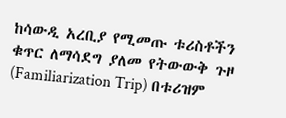ከሳውዲ አረቢያ የሚመጡ ቱሪስቶችን ቁጥር ለማሳደግ ያለመ የትውውቅ ጉዞ (Familiarization Trip) በቱሪዝም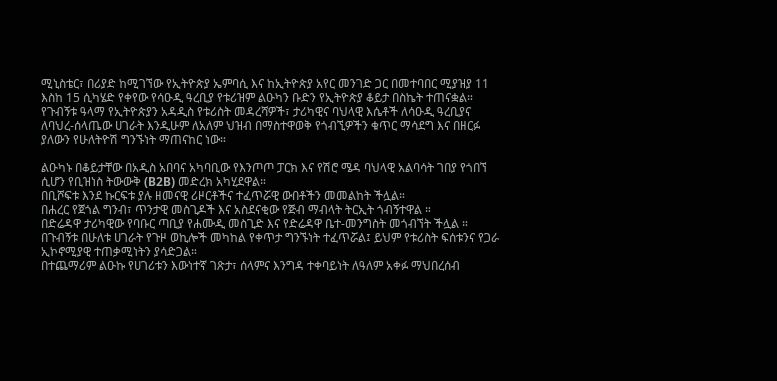ሚኒስቴር፣ በሪያድ ከሚገኘው የኢትዮጵያ ኤምባሲ እና ከኢትዮጵያ አየር መንገድ ጋር በመተባበር ሚያዝያ 11 እስከ 15 ሲካሄድ የቀየው የሳዑዲ ዓረቢያ የቱሪዝም ልዑካን ቡድን የኢትዮጵያ ቆይታ በስኬት ተጠናቋል።
የጉብኝቱ ዓላማ የኢትዮጵያን አዳዲስ የቱሪስት መዳረሻዎች፣ ታሪካዊና ባህላዊ እሴቶች ለሳዑዲ ዓረቢያና ለባህረ-ሰላጤው ሀገራት እንዲሁም ለአለም ህዝብ በማስተዋወቅ የጎብኚዎችን ቁጥር ማሳደግ እና በዘርፉ ያለውን የሁለትዮሽ ግንኙነት ማጠናከር ነው።

ልዑካኑ በቆይታቸው በአዲስ አበባና አካባቢው የእንጦጦ ፓርክ እና የሽሮ ሜዳ ባህላዊ አልባሳት ገበያ የጎበኘ ሲሆን የቢዝነስ ትውውቅ (B2B) መድረክ አካሂደዋል።
በቢሾፍቱ እንደ ኩርፍቱ ያሉ ዘመናዊ ሪዞርቶችና ተፈጥሯዊ ውበቶችን መመልከት ችሏል።
በሐረር የጀጎል ግንብ፣ ጥንታዊ መስጊዶች እና አስደናቂው የጅብ ማብላት ትርኢት ጎብኝተዋል ።
በድሬዳዋ ታሪካዊው የባቡር ጣቢያ የሐሙዲ መስጊድ እና የድሬዳዋ ቤተ-መንግስት መጎብኘት ችሏል ።
በጉብኝቱ በሁለቱ ሀገራት የጉዞ ወኪሎች መካከል የቀጥታ ግንኙነት ተፈጥሯል፤ ይህም የቱሪስት ፍሰቱንና የጋራ ኢኮኖሚያዊ ተጠቃሚነትን ያሳድጋል።
በተጨማሪም ልዑኩ የሀገሪቱን እውነተኛ ገጽታ፣ ሰላምና እንግዳ ተቀባይነት ለዓለም አቀፉ ማህበረሰብ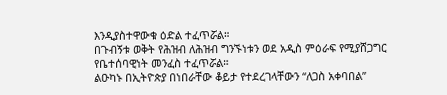እንዲያስተዋውቁ ዕድል ተፈጥሯል።
በጉብኝቱ ወቅት የሕዝብ ለሕዝብ ግንኙነቱን ወደ አዲስ ምዕራፍ የሚያሸጋግር የቤተሰባዊነት መንፈስ ተፈጥሯል።
ልዑካኑ በኢትዮጵያ በነበራቸው ቆይታ የተደረገላቸውን “ለጋስ አቀባበል”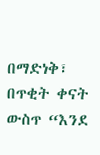በማድነቅ፣ በጥቂት ቀናት ውስጥ “እንደ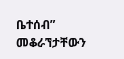ቤተሰብ” መቆራኘታቸውን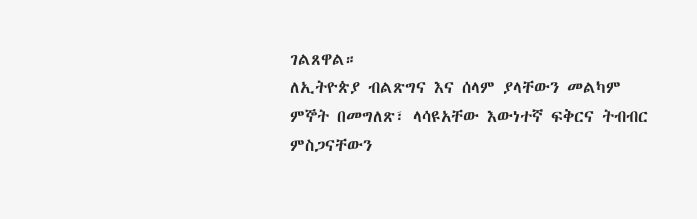ገልጸዋል።
ለኢትዮጵያ ብልጽግና እና ሰላም ያላቸውን መልካም ምኞት በመግለጽ፣ ላሳዩአቸው እውነተኛ ፍቅርና ትብብር ምስጋናቸውን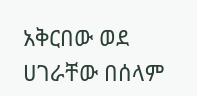አቅርበው ወደ ሀገራቸው በሰላም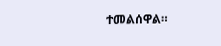ተመልሰዋል።